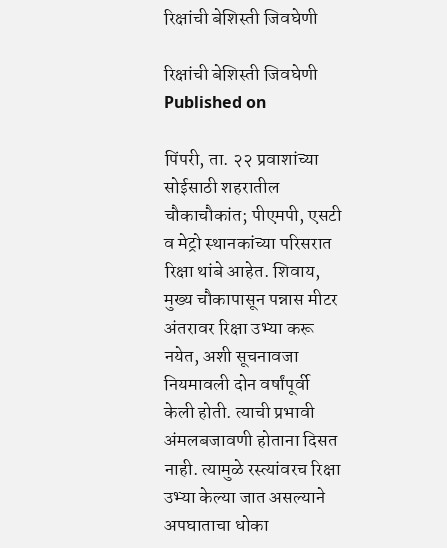रिक्षांची बेशिस्ती जिवघेणी

रिक्षांची बेशिस्ती जिवघेणी
Published on

पिंपरी, ता. २२ प्रवाशांच्या सोईसाठी शहरातील चौकाचौकांत; पीएमपी, एसटी व मेट्रो स्थानकांच्या परिसरात रिक्षा थांबे आहेत. शिवाय, मुख्य चौकापासून पन्नास मीटर अंतरावर रिक्षा उभ्या करू नयेत, अशी सूचनावजा नियमावली दोन वर्षांपूर्वी केली होती. त्याची प्रभावी अंमलबजावणी होताना दिसत नाही. त्यामुळे रस्त्यांवरच रिक्षा उभ्या केल्या जात असल्याने अपघाताचा धोका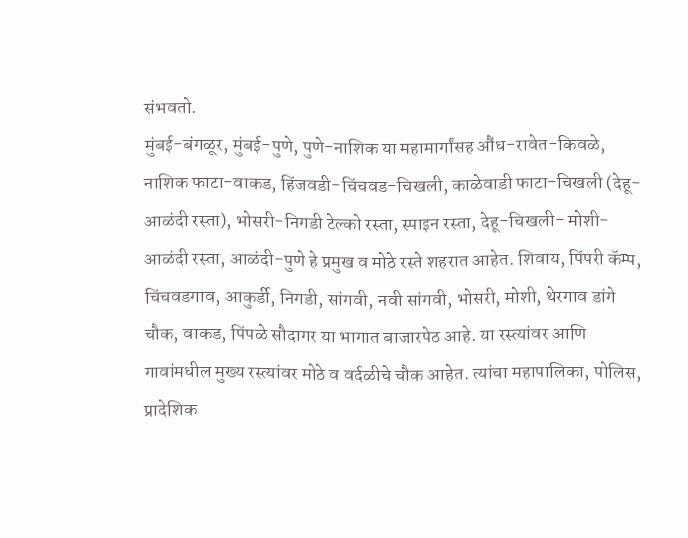संभवतो.
मुंबई-बंगळूर, मुंबई-पुणे, पुणे-नाशिक या महामार्गांसह औंध-रावेत-किवळे, नाशिक फाटा-वाकड, हिंजवडी-चिंचवड-चिखली, काळेवाडी फाटा-चिखली (देहू-आळंदी रस्ता), भोसरी-निगडी टेल्को रस्ता, स्पाइन रस्ता, देहू-चिखली- मोशी- आळंदी रस्ता, आळंदी-पुणे हे प्रमुख व मोठे रस्ते शहरात आहेत. शिवाय, पिंपरी कॅम्प, चिंचवडगाव, आकुर्डी, निगडी, सांगवी, नवी सांगवी, भोसरी, मोशी, थेरगाव डांगे चौक, वाकड, पिंपळे सौदागर या भागात बाजारपेठ आहे. या रस्त्यांवर आणि गावांमधील मुख्य रस्त्यांवर मोठे व वर्दळीचे चौक आहेत. त्यांचा महापालिका, पोलिस, प्रादेशिक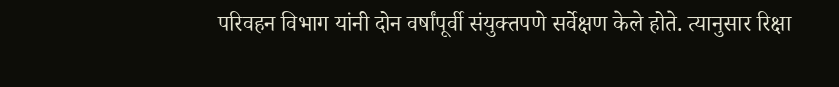परिवहन विभाग यांनी दोन वर्षांपूर्वी संयुक्तपणे सर्वेक्षण केले होते. त्यानुसार रिक्षा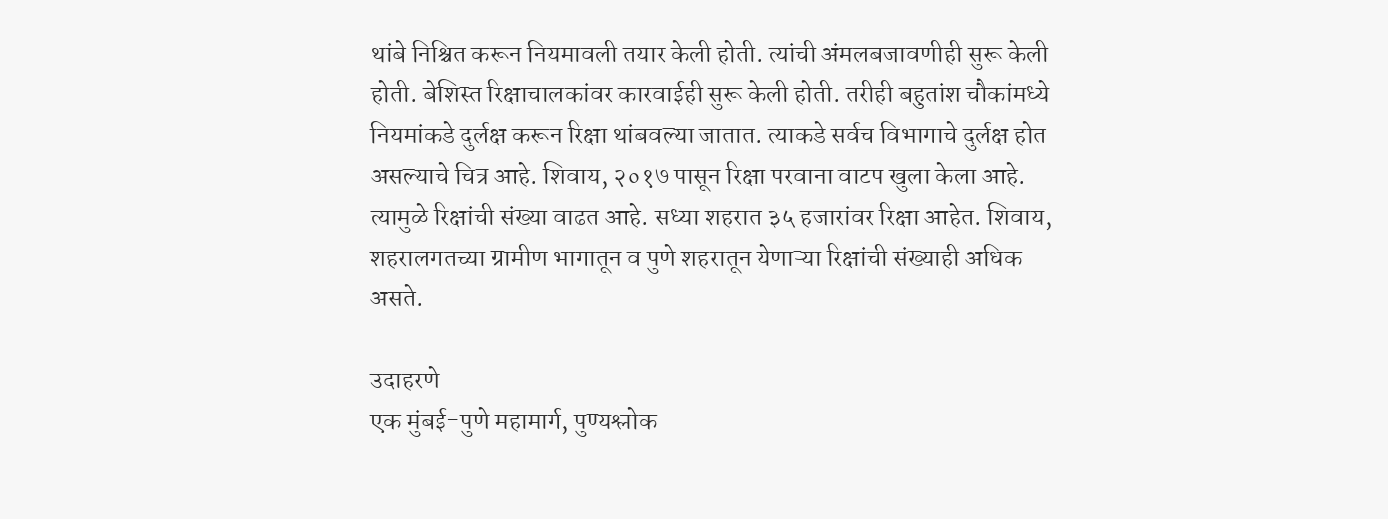थांबे निश्चित करून नियमावली तयार केली होती. त्यांची अंमलबजावणीही सुरू केली होती. बेशिस्त रिक्षाचालकांवर कारवाईही सुरू केली होती. तरीही बहुतांश चौकांमध्ये नियमांकडे दुर्लक्ष करून रिक्षा थांबवल्या जातात. त्याकडे सर्वच विभागाचे दुर्लक्ष होत असल्याचे चित्र आहे. शिवाय, २०१७ पासून रिक्षा परवाना वाटप खुला केला आहे. त्यामुळे रिक्षांची संख्या वाढत आहे. सध्या शहरात ३५ हजारांवर रिक्षा आहेत. शिवाय, शहरालगतच्या ग्रामीण भागातून व पुणे शहरातून येणाऱ्या रिक्षांची संख्याही अधिक असते.

उदाहरणे
एक मुंबई-पुणे महामार्ग, पुण्यश्लोक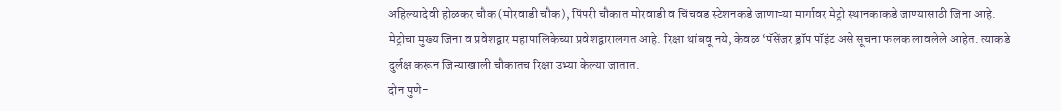अहिल्यादेवी होळकर चौक (मोरवाडी चौक), पिंपरी चौकात मोरवाडी व चिंचवड स्टेशनकडे जाणाऱ्या मार्गावर मेट्रो स्थानकाकडे जाण्यासाठी जिना आहे. मेट्रोचा मुख्य जिना व प्रवेशद्वार महापालिकेच्या प्रवेशद्वारालगत आहे. रिक्षा थांबवू नये, केवळ ‘पॅसेंजर ड्रॉप पॉइंट असे सूचना फलक लावलेले आहेत. त्याकडे दुर्लक्ष करून जिन्याखाली चौकातच रिक्षा उभ्या केल्या जातात.
दोन पुणे-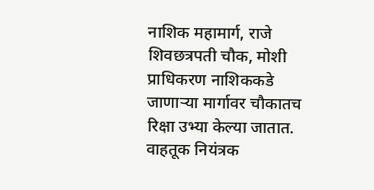नाशिक महामार्ग, राजे शिवछत्रपती चौक, मोशी प्राधिकरण नाशिककडे जाणाऱ्या मार्गावर चौकातच रिक्षा उभ्या केल्या जातात. वाहतूक नियंत्रक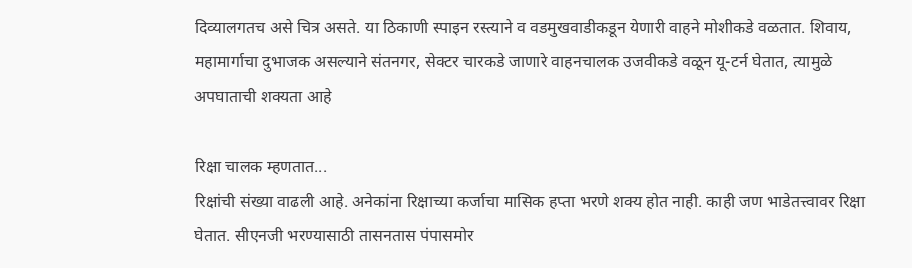दिव्यालगतच असे चित्र असते. या ठिकाणी स्पाइन रस्त्याने व वडमुखवाडीकडून येणारी वाहने मोशीकडे वळतात. शिवाय, महामार्गाचा दुभाजक असल्याने संतनगर, सेक्टर चारकडे जाणारे वाहनचालक उजवीकडे वळून यू-टर्न घेतात, त्यामुळे अपघाताची शक्यता आहे

रिक्षा चालक म्हणतात...
रिक्षांची संख्या वाढली आहे. अनेकांना रिक्षाच्या कर्जाचा मासिक हप्ता भरणे शक्य होत नाही. काही जण भाडेतत्त्वावर रिक्षा घेतात. सीएनजी भरण्यासाठी तासनतास पंपासमोर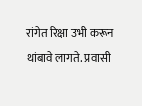रांगेत रिक्षा उभी करून थांबावे लागते. प्रवासी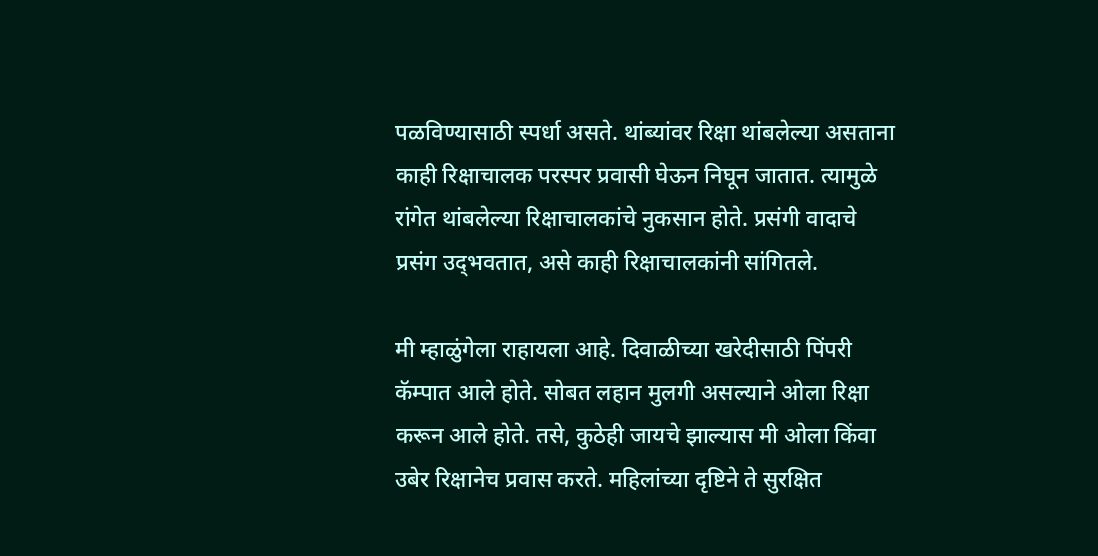पळविण्यासाठी स्पर्धा असते. थांब्यांवर रिक्षा थांबलेल्या असताना काही रिक्षाचालक परस्पर प्रवासी घेऊन निघून जातात. त्यामुळे रांगेत थांबलेल्या रिक्षाचालकांचे नुकसान होते. प्रसंगी वादाचे प्रसंग उद्‍भवतात, असे काही रिक्षाचालकांनी सांगितले.

मी म्हाळुंगेला राहायला आहे. दिवाळीच्या खरेदीसाठी पिंपरी कॅम्पात आले होते. सोबत लहान मुलगी असल्याने ओला रिक्षा करून आले होते. तसे, कुठेही जायचे झाल्यास मी ओला किंवा उबेर रिक्षानेच प्रवास करते. महिलांच्या दृष्टिने ते सुरक्षित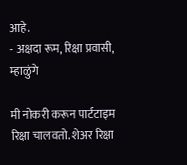आहे.
- अक्षदा रूम, रिक्षा प्रवासी, म्हाळुंगे

मी नोकरी करून पार्टटाइम रिक्षा चालवतो. शेअर रिक्षा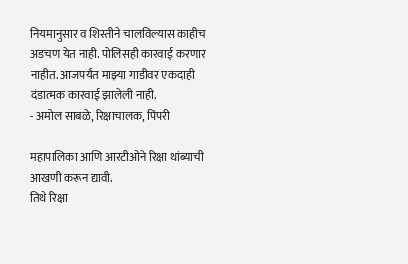नियमानुसार व शिस्तीने चालविल्यास काहीच अडचण येत नाही. पोलिसही कारवाई करणार नाहीत. आजपर्यंत माझ्या गाडीवर एकदाही दंडात्मक कारवाई झालेली नाही.
- अमोल साबळे, रिक्षाचालक, पिंपरी

महापालिका आणि आरटीओने रिक्षा थांब्याची आखणी करून द्यावी.
तिथे रिक्षा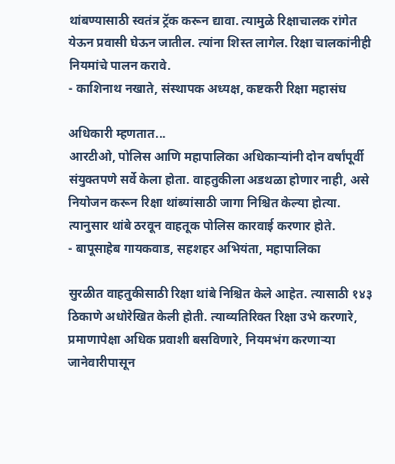थांबण्यासाठी स्वतंत्र ट्रॅक करून द्यावा. त्यामुळे रिक्षाचालक रांगेत येऊन प्रवासी घेऊन जातील. त्यांना शिस्त लागेल. रिक्षा चालकांनीही नियमांचे पालन करावे.
- काशिनाथ नखाते, संस्थापक अध्यक्ष, कष्टकरी रिक्षा महासंघ

अधिकारी म्हणतात...
आरटीओ, पोलिस आणि महापालिका अधिकाऱ्यांनी दोन वर्षांपूर्वी संयुक्तपणे सर्वे केला होता. वाहतुकीला अडथळा होणार नाही, असे नियोजन करून रिक्षा थांब्यांसाठी जागा निश्चित केल्या होत्या. त्यानुसार थांबे ठरवून वाहतूक पोलिस कारवाई करणार होते.
- बापूसाहेब गायकवाड, सहशहर अभियंता, महापालिका

सुरळीत वाहतुकीसाठी रिक्षा थांबे निश्चित केले आहेत. त्यासाठी १४३ ठिकाणे अधोरेखित केली होती. त्याव्यतिरिक्त रिक्षा उभे करणारे, प्रमाणापेक्षा अधिक प्रवाशी बसविणारे, नियमभंग करणाऱ्या जानेवारीपासून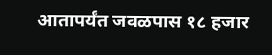आतापर्यंत जवळपास १८ हजार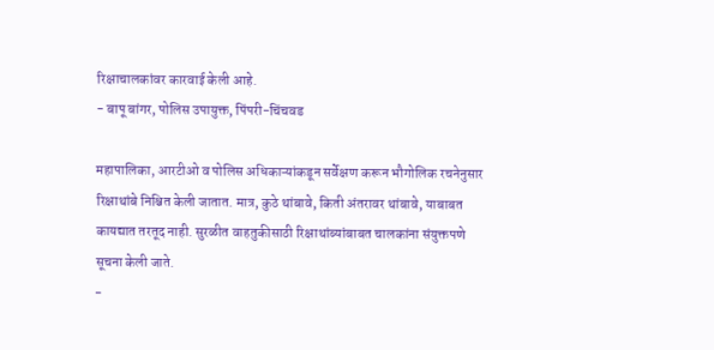रिक्षाचालकांवर कारवाई केली आहे.
- बापू बांगर, पोलिस उपायुक्त, पिंपरी-चिंचवड

महापालिका, आरटीओ व पोलिस अधिकाऱ्यांकडून सर्वेक्षण करून भौगोलिक रचनेनुसार रिक्षाथांबे निश्चित केली जातात. मात्र, कुठे थांबावे, किती अंतरावर थांबावे, याबाबत कायद्यात तरतूद नाही. सुरळीत वाहतुकीसाठी रिक्षाथांब्यांबाबत चालकांना संयुक्तपणे सूचना केली जाते.
-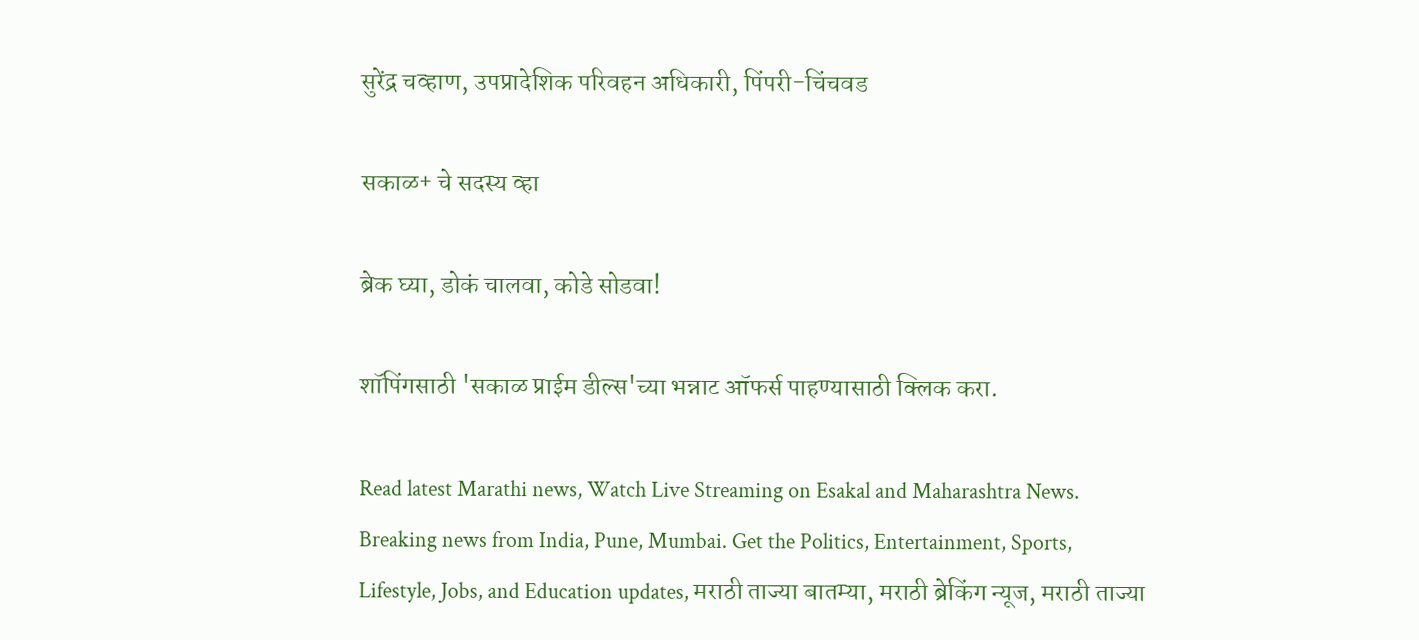सुरेंद्र चव्हाण, उपप्रादेशिक परिवहन अधिकारी, पिंपरी-चिंचवड

सकाळ+ चे सदस्य व्हा

ब्रेक घ्या, डोकं चालवा, कोडे सोडवा!

शॉपिंगसाठी 'सकाळ प्राईम डील्स'च्या भन्नाट ऑफर्स पाहण्यासाठी क्लिक करा.

Read latest Marathi news, Watch Live Streaming on Esakal and Maharashtra News. Breaking news from India, Pune, Mumbai. Get the Politics, Entertainment, Sports, Lifestyle, Jobs, and Education updates, मराठी ताज्या बातम्या, मराठी ब्रेकिंग न्यूज, मराठी ताज्या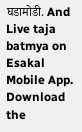घडामोडी. And Live taja batmya on Esakal Mobile App. Download the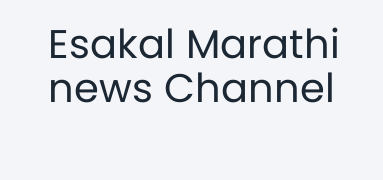Esakal Marathi news Channel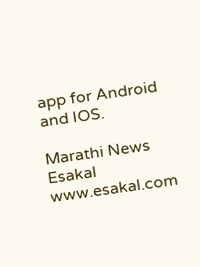app for Android and IOS.

Marathi News Esakal
www.esakal.com